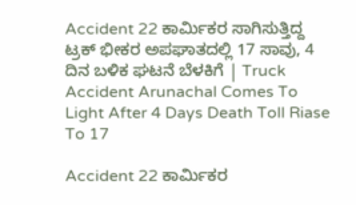Accident 22 ಕಾರ್ಮಿಕರ ಸಾಗಿಸುತ್ತಿದ್ದ ಟ್ರಕ್ ಭೀಕರ ಅಪಘಾತದಲ್ಲಿ 17 ಸಾವು, 4 ದಿನ ಬಳಿಕ ಘಟನೆ ಬೆಳಕಿಗೆ | Truck Accident Arunachal Comes To Light After 4 Days Death Toll Riase To 17

Accident 22 ಕಾರ್ಮಿಕರ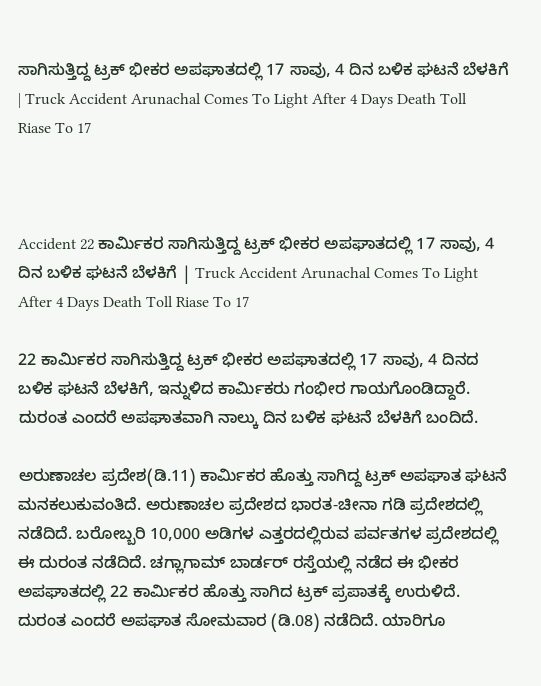ಸಾಗಿಸುತ್ತಿದ್ದ ಟ್ರಕ್ ಭೀಕರ ಅಪಘಾತದಲ್ಲಿ 17 ಸಾವು, 4 ದಿನ ಬಳಿಕ ಘಟನೆ ಬೆಳಕಿಗೆ | Truck Accident Arunachal Comes To Light After 4 Days Death Toll Riase To 17



Accident 22 ಕಾರ್ಮಿಕರ ಸಾಗಿಸುತ್ತಿದ್ದ ಟ್ರಕ್ ಭೀಕರ ಅಪಘಾತದಲ್ಲಿ 17 ಸಾವು, 4 ದಿನ ಬಳಿಕ ಘಟನೆ ಬೆಳಕಿಗೆ | Truck Accident Arunachal Comes To Light After 4 Days Death Toll Riase To 17

22 ಕಾರ್ಮಿಕರ ಸಾಗಿಸುತ್ತಿದ್ದ ಟ್ರಕ್ ಭೀಕರ ಅಪಘಾತದಲ್ಲಿ 17 ಸಾವು, 4 ದಿನದ ಬಳಿಕ ಘಟನೆ ಬೆಳಕಿಗೆ, ಇನ್ನುಳಿದ ಕಾರ್ಮಿಕರು ಗಂಭೀರ ಗಾಯಗೊಂಡಿದ್ದಾರೆ. ದುರಂತ ಎಂದರೆ ಅಪಘಾತವಾಗಿ ನಾಲ್ಕು ದಿನ ಬಳಿಕ ಘಟನೆ ಬೆಳಕಿಗೆ ಬಂದಿದೆ.

ಅರುಣಾಚಲ ಪ್ರದೇಶ(ಡಿ.11) ಕಾರ್ಮಿಕರ ಹೊತ್ತು ಸಾಗಿದ್ದ ಟ್ರಕ್ ಅಪಘಾತ ಘಟನೆ ಮನಕಲುಕುವಂತಿದೆ. ಅರುಣಾಚಲ ಪ್ರದೇಶದ ಭಾರತ-ಚೀನಾ ಗಡಿ ಪ್ರದೇಶದಲ್ಲಿ ನಡೆದಿದೆ. ಬರೋಬ್ಬರಿ 10,000 ಅಡಿಗಳ ಎತ್ತರದಲ್ಲಿರುವ ಪರ್ವತಗಳ ಪ್ರದೇಶದಲ್ಲಿ ಈ ದುರಂತ ನಡೆದಿದೆ. ಚಗ್ಲಾಗಾಮ್ ಬಾರ್ಡರ್ ರಸ್ತೆಯಲ್ಲಿ ನಡೆದ ಈ ಭೀಕರ ಅಪಘಾತದಲ್ಲಿ 22 ಕಾರ್ಮಿಕರ ಹೊತ್ತು ಸಾಗಿದ ಟ್ರಕ್ ಪ್ರಪಾತಕ್ಕೆ ಉರುಳಿದೆ. ದುರಂತ ಎಂದರೆ ಅಪಘಾತ ಸೋಮವಾರ (ಡಿ.08) ನಡೆದಿದೆ. ಯಾರಿಗೂ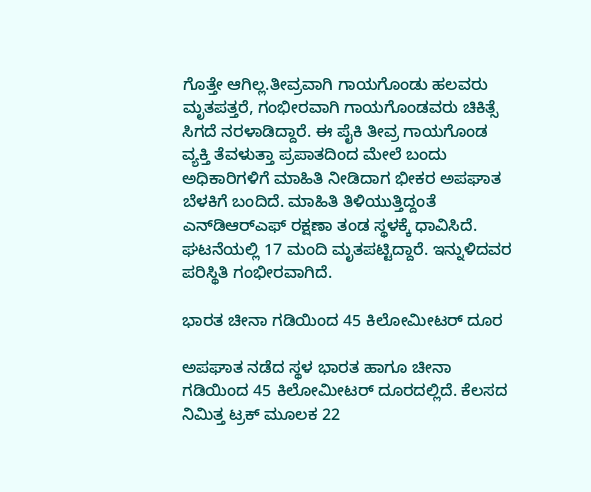ಗೊತ್ತೇ ಆಗಿಲ್ಲ.ತೀವ್ರವಾಗಿ ಗಾಯಗೊಂಡು ಹಲವರು ಮೃತಪತ್ತರೆ, ಗಂಭೀರವಾಗಿ ಗಾಯಗೊಂಡವರು ಚಿಕಿತ್ಸೆ ಸಿಗದೆ ನರಳಾಡಿದ್ದಾರೆ. ಈ ಪೈಕಿ ತೀವ್ರ ಗಾಯಗೊಂಡ ವ್ಯಕ್ತಿ ತೆವಳುತ್ತಾ ಪ್ರಪಾತದಿಂದ ಮೇಲೆ ಬಂದು ಅಧಿಕಾರಿಗಳಿಗೆ ಮಾಹಿತಿ ನೀಡಿದಾಗ ಭೀಕರ ಅಪಘಾತ ಬೆಳಕಿಗೆ ಬಂದಿದೆ. ಮಾಹಿತಿ ತಿಳಿಯುತ್ತಿದ್ದಂತೆ ಎನ್‌ಡಿಆರ್‌ಎಫ್ ರಕ್ಷಣಾ ತಂಡ ಸ್ಥಳಕ್ಕೆ ಧಾವಿಸಿದೆ. ಘಟನೆಯಲ್ಲಿ 17 ಮಂದಿ ಮೃತಪಟ್ಟಿದ್ದಾರೆ. ಇನ್ನುಳಿದವರ ಪರಿಸ್ಥಿತಿ ಗಂಭೀರವಾಗಿದೆ.

ಭಾರತ ಚೀನಾ ಗಡಿಯಿಂದ 45 ಕಿಲೋಮೀಟರ್ ದೂರ

ಅಪಘಾತ ನಡೆದ ಸ್ಥಳ ಭಾರತ ಹಾಗೂ ಚೀನಾ ಗಡಿಯಿಂದ 45 ಕಿಲೋಮೀಟರ್ ದೂರದಲ್ಲಿದೆ. ಕೆಲಸದ ನಿಮಿತ್ತ ಟ್ರಕ್ ಮೂಲಕ 22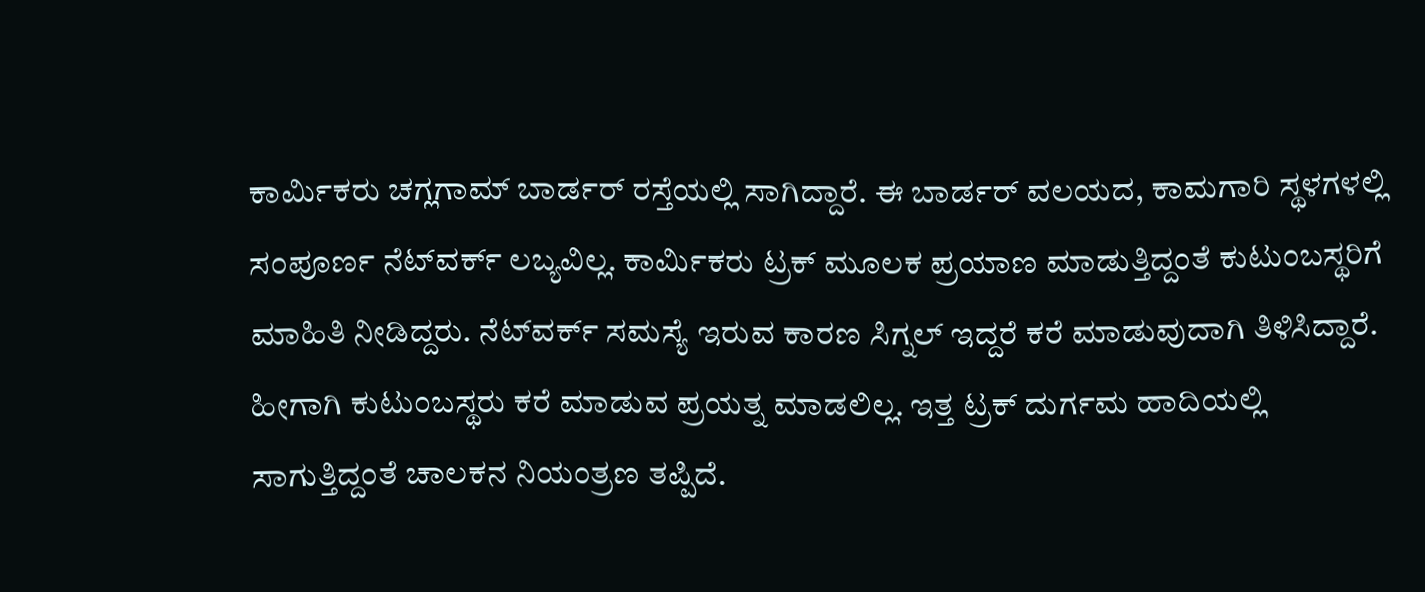ಕಾರ್ಮಿಕರು ಚಗ್ಲಗಾಮ್ ಬಾರ್ಡರ್ ರಸ್ತೆಯಲ್ಲಿ ಸಾಗಿದ್ದಾರೆ. ಈ ಬಾರ್ಡರ್ ವಲಯದ, ಕಾಮಗಾರಿ ಸ್ಥಳಗಳಲ್ಲಿ ಸಂಪೂರ್ಣ ನೆಟ್‌ವರ್ಕ್ ಲಬ್ಯವಿಲ್ಲ. ಕಾರ್ಮಿಕರು ಟ್ರಕ್ ಮೂಲಕ ಪ್ರಯಾಣ ಮಾಡುತ್ತಿದ್ದಂತೆ ಕುಟುಂಬಸ್ಥರಿಗೆ ಮಾಹಿತಿ ನೀಡಿದ್ದರು. ನೆಟ್‌ವರ್ಕ್ ಸಮಸ್ಯೆ ಇರುವ ಕಾರಣ ಸಿಗ್ನಲ್ ಇದ್ದರೆ ಕರೆ ಮಾಡುವುದಾಗಿ ತಿಳಿಸಿದ್ದಾರೆ. ಹೀಗಾಗಿ ಕುಟುಂಬಸ್ಥರು ಕರೆ ಮಾಡುವ ಪ್ರಯತ್ನ ಮಾಡಲಿಲ್ಲ. ಇತ್ತ ಟ್ರಕ್ ದುರ್ಗಮ ಹಾದಿಯಲ್ಲಿ ಸಾಗುತ್ತಿದ್ದಂತೆ ಚಾಲಕನ ನಿಯಂತ್ರಣ ತಪ್ಪಿದೆ.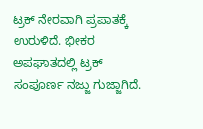ಟ್ರಕ್ ನೇರವಾಗಿ ಪ್ರಪಾತಕ್ಕೆ ಉರುಳಿದೆ. ಭೀಕರ ಅಪಘಾತದಲ್ಲಿ ಟ್ರಕ್ ಸಂಪೂರ್ಣ ನಜ್ಜು ಗುಜ್ಜಾಗಿದೆ.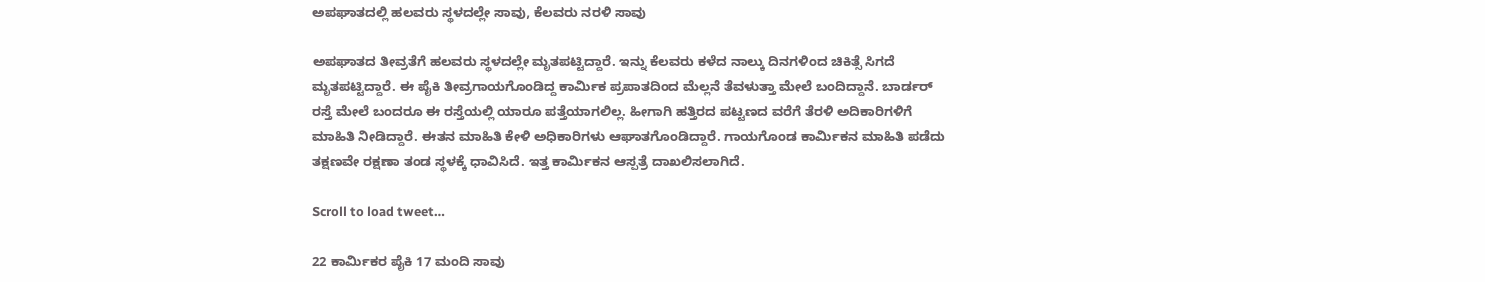ಅಪಘಾತದಲ್ಲಿ ಹಲವರು ಸ್ಥಳದಲ್ಲೇ ಸಾವು, ಕೆಲವರು ನರಳಿ ಸಾವು

ಅಪಘಾತದ ತೀವ್ರತೆಗೆ ಹಲವರು ಸ್ಥಳದಲ್ಲೇ ಮೃತಪಟ್ಟಿದ್ದಾರೆ. ಇನ್ನು ಕೆಲವರು ಕಳೆದ ನಾಲ್ಕು ದಿನಗಳಿಂದ ಚಿಕಿತ್ಸೆ ಸಿಗದೆ ಮೃತಪಟ್ಟಿದ್ದಾರೆ. ಈ ಪೈಕಿ ತೀವ್ರಗಾಯಗೊಂಡಿದ್ದ ಕಾರ್ಮಿಕ ಪ್ರಪಾತದಿಂದ ಮೆಲ್ಲನೆ ತೆವಳುತ್ತಾ ಮೇಲೆ ಬಂದಿದ್ದಾನೆ. ಬಾರ್ಡರ್ ರಸ್ತೆ ಮೇಲೆ ಬಂದರೂ ಈ ರಸ್ತೆಯಲ್ಲಿ ಯಾರೂ ಪತ್ತೆಯಾಗಲಿಲ್ಲ. ಹೀಗಾಗಿ ಹತ್ತಿರದ ಪಟ್ಟಣದ ವರೆಗೆ ತೆರಳಿ ಅದಿಕಾರಿಗಳಿಗೆ ಮಾಹಿತಿ ನೀಡಿದ್ದಾರೆ. ಈತನ ಮಾಹಿತಿ ಕೇಳಿ ಅಧಿಕಾರಿಗಳು ಆಘಾತಗೊಂಡಿದ್ದಾರೆ. ಗಾಯಗೊಂಡ ಕಾರ್ಮಿಕನ ಮಾಹಿತಿ ಪಡೆದು ತಕ್ಷಣವೇ ರಕ್ಷಣಾ ತಂಡ ಸ್ಥಳಕ್ಕೆ ಧಾವಿಸಿದೆ. ಇತ್ತ ಕಾರ್ಮಿಕನ ಆಸ್ಪತ್ರೆ ದಾಖಲಿಸಲಾಗಿದೆ.

Scroll to load tweet…

22 ಕಾರ್ಮಿಕರ ಪೈಕಿ 17 ಮಂದಿ ಸಾವು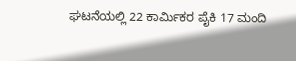ಘಟನೆಯಲ್ಲಿ 22 ಕಾರ್ಮಿಕರ ಪೈಕಿ 17 ಮಂದಿ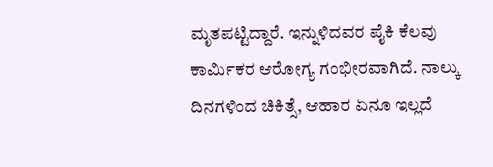ಮೃತಪಟ್ಟಿದ್ದಾರೆ. ಇನ್ನುಳಿದವರ ಪೈಕಿ ಕೆಲವು ಕಾರ್ಮಿಕರ ಆರೋಗ್ಯ ಗಂಭೀರವಾಗಿದೆ. ನಾಲ್ಕು ದಿನಗಳಿಂದ ಚಿಕಿತ್ಸೆ, ಆಹಾರ ಏನೂ ಇಲ್ಲದೆ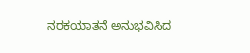ನರಕಯಾತನೆ ಅನುಭವಿಸಿದ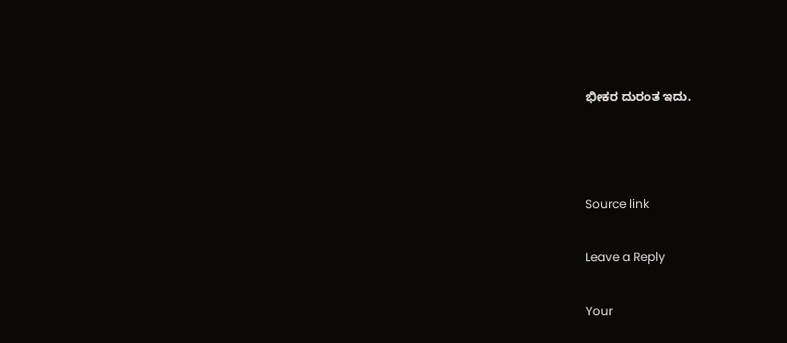ಭೀಕರ ದುರಂತ ಇದು.



Source link

Leave a Reply

Your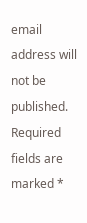email address will not be published. Required fields are marked *